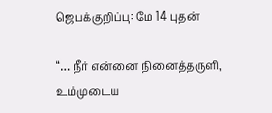ஜெபக்குறிப்பு: மே 14 புதன்

“… நீர் என்னை நினைத்தருளி, உம்முடைய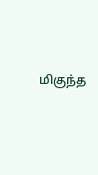மிகுந்த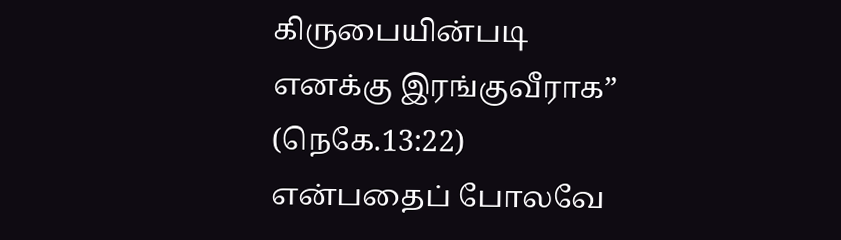கிருபையின்படி எனக்கு இரங்குவீராக” (நெகே.13:22) என்பதைப் போலவே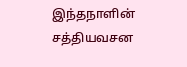இந்தநாளின் சத்தியவசன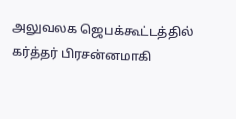அலுவலக ஜெபக்கூட்டத்தில் கர்த்தர் பிரசன்னமாகி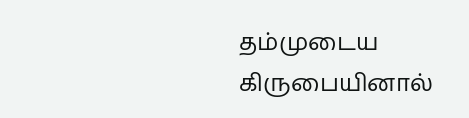தம்முடைய கிருபையினால்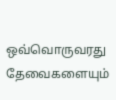ஒவ்வொருவரது தேவைகளையும்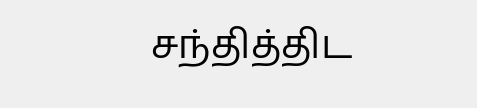சந்தித்திட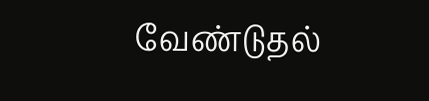வேண்டுதல்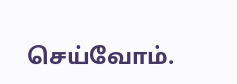செய்வோம்.